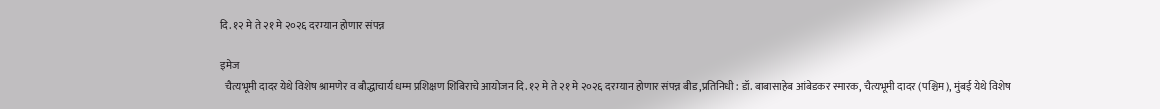दि. १२ मे ते २१ मे २०२६ दरम्यान होणार संपन्न

इमेज
  चैत्यभूमी दादर येथे विशेष श्रामणेर व बौद्धाचार्य धम्म प्रशिक्षण शिबिराचे आयोजन दि. १२ मे ते २१ मे २०२६ दरम्यान होणार संपन्न बीड ,प्रतिनिधी : डॉ. बाबासाहेब आंबेडकर स्मारक, चैत्यभूमी दादर (पश्चिम), मुंबई येथे विशेष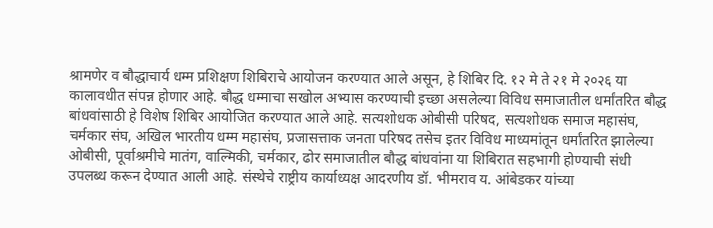श्रामणेर व बौद्धाचार्य धम्म प्रशिक्षण शिबिराचे आयोजन करण्यात आले असून, हे शिबिर दि. १२ मे ते २१ मे २०२६ या कालावधीत संपन्न होणार आहे. बौद्ध धम्माचा सखोल अभ्यास करण्याची इच्छा असलेल्या विविध समाजातील धर्मांतरित बौद्ध बांधवांसाठी हे विशेष शिबिर आयोजित करण्यात आले आहे. सत्यशोधक ओबीसी परिषद, सत्यशोधक समाज महासंघ, चर्मकार संघ, अखिल भारतीय धम्म महासंघ, प्रजासत्ताक जनता परिषद तसेच इतर विविध माध्यमांतून धर्मांतरित झालेल्या ओबीसी, पूर्वाश्रमीचे मातंग, वाल्मिकी, चर्मकार, ढोर समाजातील बौद्ध बांधवांना या शिबिरात सहभागी होण्याची संधी उपलब्ध करून देण्यात आली आहे. संस्थेचे राष्ट्रीय कार्याध्यक्ष आदरणीय डॉ. भीमराव य. आंबेडकर यांच्या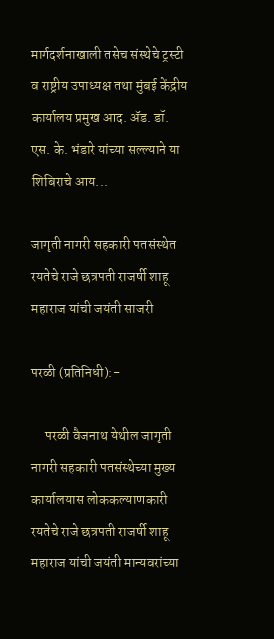मार्गदर्शनाखाली तसेच संस्थेचे ट्रस्टी व राष्ट्रीय उपाध्यक्ष तथा मुंबई केंद्रीय कार्यालय प्रमुख आद. ॲड. डॉ. एस. के. भंडारे यांच्या सल्ल्याने या शिबिराचे आय...

जागृती नागरी सहकारी पतसंस्थेत रयतेचे राजे छत्रपती राजर्षी शाहू महाराज यांची जयंती साजरी

परळी (प्रतिनिधी):-

     परळी वैजनाथ येथील जागृती नागरी सहकारी पतसंस्थेच्या मुख्य कार्यालयास लोककल्याणकारी रयतेचे राजे छत्रपती राजर्षी शाहू महाराज यांची जयंती मान्यवरांच्या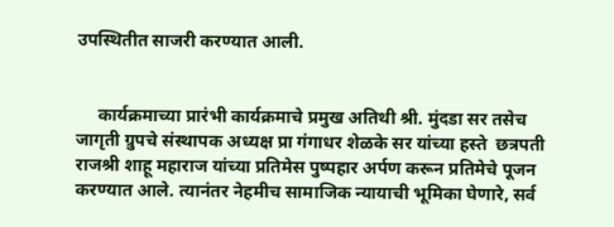उपस्थितीत साजरी करण्यात आली.


     कार्यक्रमाच्या प्रारंभी कार्यक्रमाचे प्रमुख अतिथी श्री. मुंदडा सर तसेच जागृती ग्रुपचे संस्थापक अध्यक्ष प्रा गंगाधर शेळके सर यांच्या हस्ते  छत्रपती राजश्री शाहू महाराज यांच्या प्रतिमेस पुष्पहार अर्पण करून प्रतिमेचे पूजन करण्यात आले. त्यानंतर नेहमीच सामाजिक न्यायाची भूमिका घेणारे, सर्व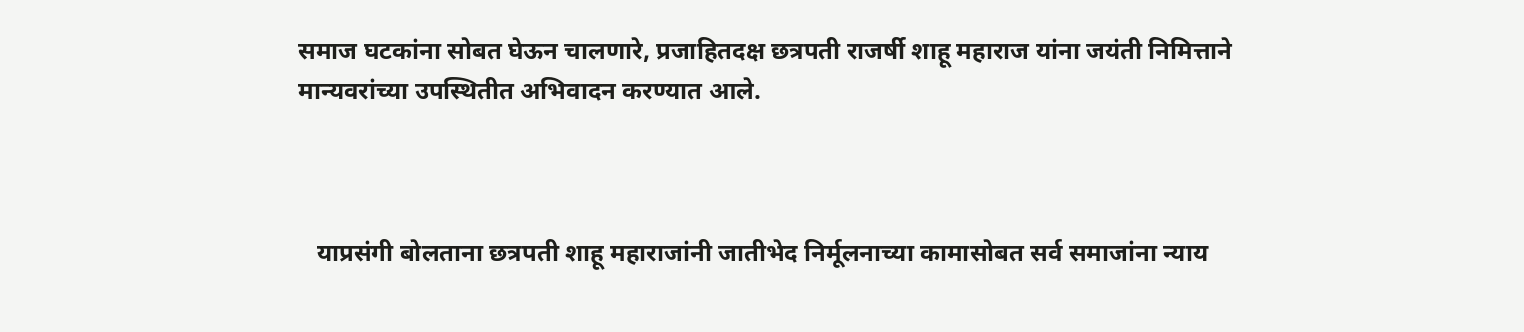समाज घटकांना सोबत घेऊन चालणारे, प्रजाहितदक्ष छत्रपती राजर्षी शाहू महाराज यांना जयंती निमित्ताने मान्यवरांच्या उपस्थितीत अभिवादन करण्यात आले.



   याप्रसंगी बोलताना छत्रपती शाहू महाराजांनी जातीभेद निर्मूलनाच्या कामासोबत सर्व समाजांना न्याय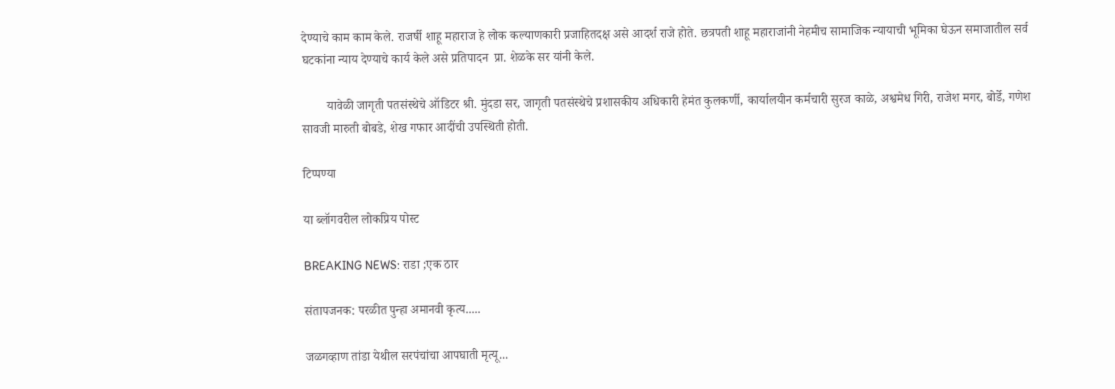देण्याचे काम काम केले. राजर्षी शाहू महाराज हे लोक कल्याणकारी प्रजाहितदक्ष असे आदर्श राजे होते. छत्रपती शाहू महाराजांनी नेहमीच सामाजिक न्यायाची भूमिका घेऊन समाजातील सर्व घटकांना न्याय देण्याचे कार्य केले असे प्रतिपादन  प्रा. शेळके सर यांनी केले.

        यावेळी जागृती पतसंस्थेचे ऑडिटर श्री. मुंदडा सर, जागृती पतसंस्थेचे प्रशासकीय अधिकारी हेमंत कुलकर्णी, कार्यालयीन कर्मचारी सुरज काळे, अश्वमेध गिरी, राजेश मगर, बोर्डे, गणेश सावजी मारुती बोबडे, शेख गफार आदींची उपस्थिती होती.

टिप्पण्या

या ब्लॉगवरील लोकप्रिय पोस्ट

BREAKING NEWS: राडा ;एक ठार

संतापजनक: परळीत पुन्हा अमानवी कृत्य.....

जळगव्हाण तांडा येथील सरपंचांचा आपघाती मृत्यू...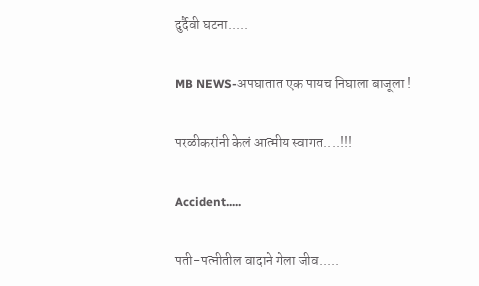दुर्दैवी घटना.....

MB NEWS-अपघातात एक पायच निघाला बाजूला !

परळीकरांनी केलं आत्मीय स्वागत....!!!

Accident.....

पती-पत्नीतील वादाने गेला जीव.....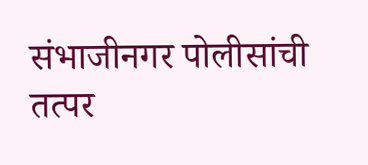संभाजीनगर पोलीसांची तत्पर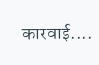कारवाई....